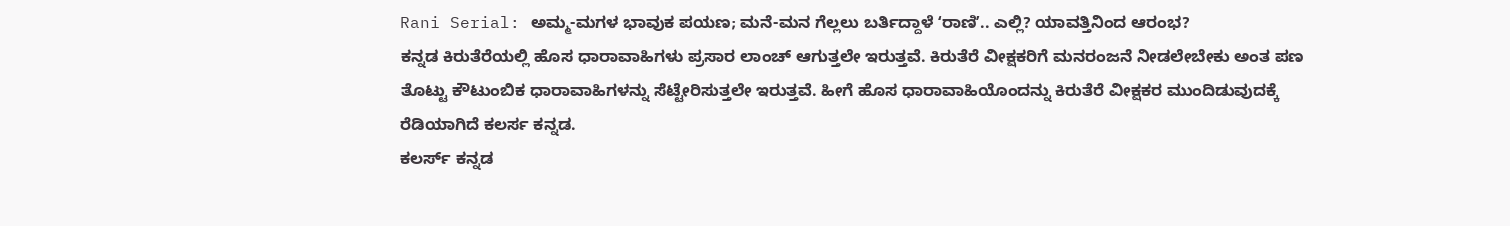Rani Serial: ಅಮ್ಮ-ಮಗಳ ಭಾವುಕ ಪಯಣ; ಮನೆ-ಮನ ಗೆಲ್ಲಲು ಬರ್ತಿದ್ದಾಳೆ ʻರಾಣಿʼ.. ಎಲ್ಲಿ? ಯಾವತ್ತಿನಿಂದ ಆರಂಭ?
ಕನ್ನಡ ಕಿರುತೆರೆಯಲ್ಲಿ ಹೊಸ ಧಾರಾವಾಹಿಗಳು ಪ್ರಸಾರ ಲಾಂಚ್ ಆಗುತ್ತಲೇ ಇರುತ್ತವೆ. ಕಿರುತೆರೆ ವೀಕ್ಷಕರಿಗೆ ಮನರಂಜನೆ ನೀಡಲೇಬೇಕು ಅಂತ ಪಣ ತೊಟ್ಟು ಕೌಟುಂಬಿಕ ಧಾರಾವಾಹಿಗಳನ್ನು ಸೆಟ್ಟೇರಿಸುತ್ತಲೇ ಇರುತ್ತವೆ. ಹೀಗೆ ಹೊಸ ಧಾರಾವಾಹಿಯೊಂದನ್ನು ಕಿರುತೆರೆ ವೀಕ್ಷಕರ ಮುಂದಿಡುವುದಕ್ಕೆ ರೆಡಿಯಾಗಿದೆ ಕಲರ್ಸ ಕನ್ನಡ.
ಕಲರ್ಸ್ ಕನ್ನಡ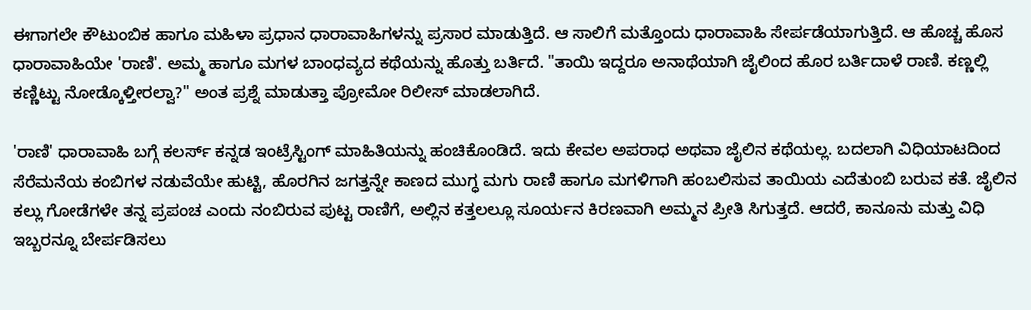ಈಗಾಗಲೇ ಕೌಟುಂಬಿಕ ಹಾಗೂ ಮಹಿಳಾ ಪ್ರಧಾನ ಧಾರಾವಾಹಿಗಳನ್ನು ಪ್ರಸಾರ ಮಾಡುತ್ತಿದೆ. ಆ ಸಾಲಿಗೆ ಮತ್ತೊಂದು ಧಾರಾವಾಹಿ ಸೇರ್ಪಡೆಯಾಗುತ್ತಿದೆ. ಆ ಹೊಚ್ಚ ಹೊಸ ಧಾರಾವಾಹಿಯೇ 'ರಾಣಿ'. ಅಮ್ಮ ಹಾಗೂ ಮಗಳ ಬಾಂಧವ್ಯದ ಕಥೆಯನ್ನು ಹೊತ್ತು ಬರ್ತಿದೆ. "ತಾಯಿ ಇದ್ದರೂ ಅನಾಥೆಯಾಗಿ ಜೈಲಿಂದ ಹೊರ ಬರ್ತಿದಾಳೆ ರಾಣಿ. ಕಣ್ಣಲ್ಲಿ ಕಣ್ಣಿಟ್ಟು ನೋಡ್ಕೊಳ್ತೀರಲ್ವಾ?" ಅಂತ ಪ್ರಶ್ನೆ ಮಾಡುತ್ತಾ ಪ್ರೋಮೋ ರಿಲೀಸ್ ಮಾಡಲಾಗಿದೆ.

'ರಾಣಿ' ಧಾರಾವಾಹಿ ಬಗ್ಗೆ ಕಲರ್ಸ್ ಕನ್ನಡ ಇಂಟ್ರೆಸ್ಟಿಂಗ್ ಮಾಹಿತಿಯನ್ನು ಹಂಚಿಕೊಂಡಿದೆ. ಇದು ಕೇವಲ ಅಪರಾಧ ಅಥವಾ ಜೈಲಿನ ಕಥೆಯಲ್ಲ. ಬದಲಾಗಿ ವಿಧಿಯಾಟದಿಂದ ಸೆರೆಮನೆಯ ಕಂಬಿಗಳ ನಡುವೆಯೇ ಹುಟ್ಟಿ, ಹೊರಗಿನ ಜಗತ್ತನ್ನೇ ಕಾಣದ ಮುಗ್ಧ ಮಗು ರಾಣಿ ಹಾಗೂ ಮಗಳಿಗಾಗಿ ಹಂಬಲಿಸುವ ತಾಯಿಯ ಎದೆತುಂಬಿ ಬರುವ ಕತೆ. ಜೈಲಿನ ಕಲ್ಲು ಗೋಡೆಗಳೇ ತನ್ನ ಪ್ರಪಂಚ ಎಂದು ನಂಬಿರುವ ಪುಟ್ಟ ರಾಣಿಗೆ, ಅಲ್ಲಿನ ಕತ್ತಲಲ್ಲೂ ಸೂರ್ಯನ ಕಿರಣವಾಗಿ ಅಮ್ಮನ ಪ್ರೀತಿ ಸಿಗುತ್ತದೆ. ಆದರೆ, ಕಾನೂನು ಮತ್ತು ವಿಧಿ ಇಬ್ಬರನ್ನೂ ಬೇರ್ಪಡಿಸಲು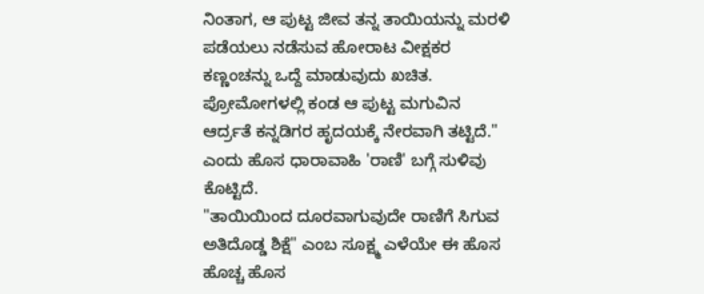ನಿಂತಾಗ, ಆ ಪುಟ್ಟ ಜೀವ ತನ್ನ ತಾಯಿಯನ್ನು ಮರಳಿ ಪಡೆಯಲು ನಡೆಸುವ ಹೋರಾಟ ವೀಕ್ಷಕರ ಕಣ್ಣಂಚನ್ನು ಒದ್ದೆ ಮಾಡುವುದು ಖಚಿತ. ಪ್ರೋಮೋಗಳಲ್ಲಿ ಕಂಡ ಆ ಪುಟ್ಟ ಮಗುವಿನ ಆರ್ದ್ರತೆ ಕನ್ನಡಿಗರ ಹೃದಯಕ್ಕೆ ನೇರವಾಗಿ ತಟ್ಟಿದೆ." ಎಂದು ಹೊಸ ಧಾರಾವಾಹಿ 'ರಾಣಿ' ಬಗ್ಗೆ ಸುಳಿವು ಕೊಟ್ಟಿದೆ.
"ತಾಯಿಯಿಂದ ದೂರವಾಗುವುದೇ ರಾಣಿಗೆ ಸಿಗುವ ಅತಿದೊಡ್ಡ ಶಿಕ್ಷೆ" ಎಂಬ ಸೂಕ್ಷ್ಮ ಎಳೆಯೇ ಈ ಹೊಸ ಹೊಚ್ಚ ಹೊಸ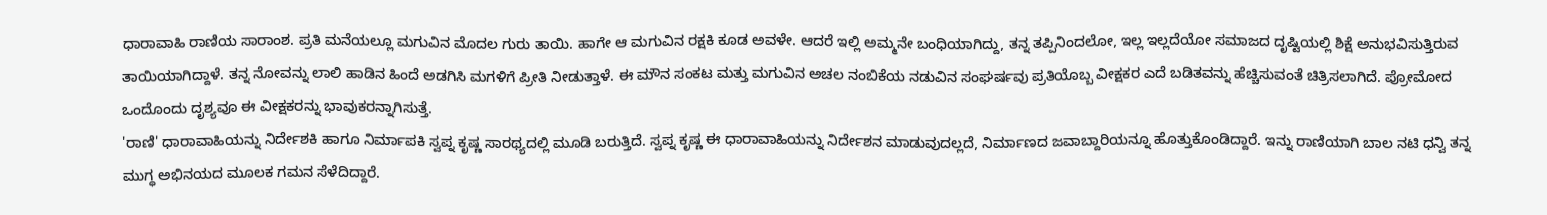ಧಾರಾವಾಹಿ ರಾಣಿಯ ಸಾರಾಂಶ. ಪ್ರತಿ ಮನೆಯಲ್ಲೂ ಮಗುವಿನ ಮೊದಲ ಗುರು ತಾಯಿ. ಹಾಗೇ ಆ ಮಗುವಿನ ರಕ್ಷಕಿ ಕೂಡ ಅವಳೇ. ಆದರೆ ಇಲ್ಲಿ ಅಮ್ಮನೇ ಬಂಧಿಯಾಗಿದ್ದು, ತನ್ನ ತಪ್ಪಿನಿಂದಲೋ, ಇಲ್ಲ ಇಲ್ಲದೆಯೋ ಸಮಾಜದ ದೃಷ್ಟಿಯಲ್ಲಿ ಶಿಕ್ಷೆ ಅನುಭವಿಸುತ್ತಿರುವ ತಾಯಿಯಾಗಿದ್ದಾಳೆ. ತನ್ನ ನೋವನ್ನು ಲಾಲಿ ಹಾಡಿನ ಹಿಂದೆ ಅಡಗಿಸಿ ಮಗಳಿಗೆ ಪ್ರೀತಿ ನೀಡುತ್ತಾಳೆ. ಈ ಮೌನ ಸಂಕಟ ಮತ್ತು ಮಗುವಿನ ಅಚಲ ನಂಬಿಕೆಯ ನಡುವಿನ ಸಂಘರ್ಷವು ಪ್ರತಿಯೊಬ್ಬ ವೀಕ್ಷಕರ ಎದೆ ಬಡಿತವನ್ನು ಹೆಚ್ಚಿಸುವಂತೆ ಚಿತ್ರಿಸಲಾಗಿದೆ. ಪ್ರೋಮೋದ ಒಂದೊಂದು ದೃಶ್ಯವೂ ಈ ವೀಕ್ಷಕರನ್ನು ಭಾವುಕರನ್ನಾಗಿಸುತ್ತೆ.
'ರಾಣಿ' ಧಾರಾವಾಹಿಯನ್ನು ನಿರ್ದೇಶಕಿ ಹಾಗೂ ನಿರ್ಮಾಪಕಿ ಸ್ವಪ್ನ ಕೃಷ್ಣ ಸಾರಥ್ಯದಲ್ಲಿ ಮೂಡಿ ಬರುತ್ತಿದೆ. ಸ್ವಪ್ನ ಕೃಷ್ಣ ಈ ಧಾರಾವಾಹಿಯನ್ನು ನಿರ್ದೇಶನ ಮಾಡುವುದಲ್ಲದೆ, ನಿರ್ಮಾಣದ ಜವಾಬ್ದಾರಿಯನ್ನೂ ಹೊತ್ತುಕೊಂಡಿದ್ದಾರೆ. ಇನ್ನು ರಾಣಿಯಾಗಿ ಬಾಲ ನಟಿ ಧನ್ವಿ ತನ್ನ ಮುಗ್ಧ ಅಭಿನಯದ ಮೂಲಕ ಗಮನ ಸೆಳೆದಿದ್ದಾರೆ.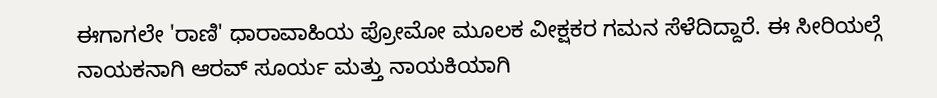ಈಗಾಗಲೇ 'ರಾಣಿ' ಧಾರಾವಾಹಿಯ ಪ್ರೋಮೋ ಮೂಲಕ ವೀಕ್ಷಕರ ಗಮನ ಸೆಳೆದಿದ್ದಾರೆ. ಈ ಸೀರಿಯಲ್ಗೆ ನಾಯಕನಾಗಿ ಆರವ್ ಸೂರ್ಯ ಮತ್ತು ನಾಯಕಿಯಾಗಿ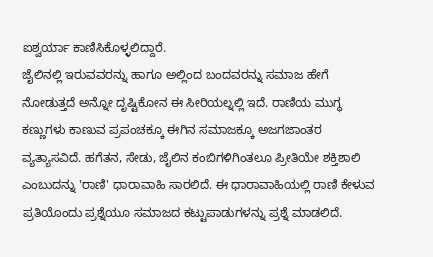ಐಶ್ವರ್ಯಾ ಕಾಣಿಸಿಕೊಳ್ಳಲಿದ್ದಾರೆ.
ಜೈಲಿನಲ್ಲಿ ಇರುವವರನ್ನು ಹಾಗೂ ಅಲ್ಲಿಂದ ಬಂದವರನ್ನು ಸಮಾಜ ಹೇಗೆ ನೋಡುತ್ತದೆ ಅನ್ನೋ ದೃಷ್ಟಿಕೋನ ಈ ಸೀರಿಯಲ್ನಲ್ಲಿ ಇದೆ. ರಾಣಿಯ ಮುಗ್ಧ ಕಣ್ಣುಗಳು ಕಾಣುವ ಪ್ರಪಂಚಕ್ಕೂ ಈಗಿನ ಸಮಾಜಕ್ಕೂ ಅಜಗಜಾಂತರ ವ್ಯತ್ಯಾಸವಿದೆ. ಹಗೆತನ, ಸೇಡು, ಜೈಲಿನ ಕಂಬಿಗಳಿಗಿಂತಲೂ ಪ್ರೀತಿಯೇ ಶಕ್ತಿಶಾಲಿ ಎಂಬುದನ್ನು 'ರಾಣಿ' ಧಾರಾವಾಹಿ ಸಾರಲಿದೆ. ಈ ಧಾರಾವಾಹಿಯಲ್ಲಿ ರಾಣಿ ಕೇಳುವ ಪ್ರತಿಯೊಂದು ಪ್ರಶ್ನೆಯೂ ಸಮಾಜದ ಕಟ್ಟುಪಾಡುಗಳನ್ನು ಪ್ರಶ್ನೆ ಮಾಡಲಿದೆ.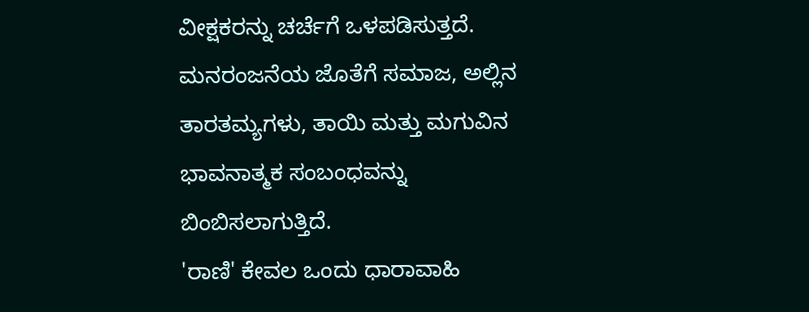ವೀಕ್ಷಕರನ್ನು ಚರ್ಚೆಗೆ ಒಳಪಡಿಸುತ್ತದೆ. ಮನರಂಜನೆಯ ಜೊತೆಗೆ ಸಮಾಜ, ಅಲ್ಲಿನ ತಾರತಮ್ಯಗಳು, ತಾಯಿ ಮತ್ತು ಮಗುವಿನ ಭಾವನಾತ್ಮಕ ಸಂಬಂಧವನ್ನು ಬಿಂಬಿಸಲಾಗುತ್ತಿದೆ.
'ರಾಣಿ' ಕೇವಲ ಒಂದು ಧಾರಾವಾಹಿ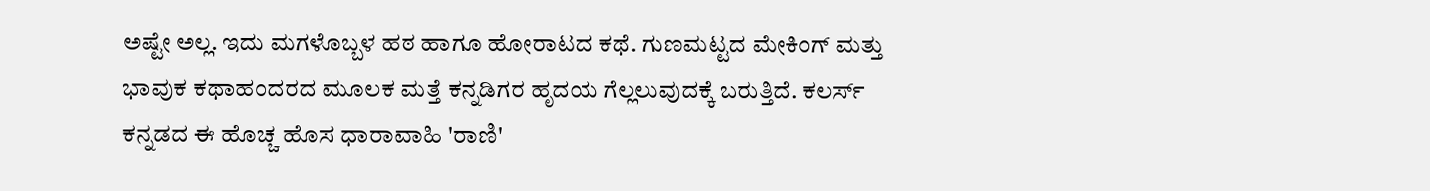ಅಷ್ಟೇ ಅಲ್ಲ. ಇದು ಮಗಳೊಬ್ಬಳ ಹಠ ಹಾಗೂ ಹೋರಾಟದ ಕಥೆ. ಗುಣಮಟ್ಟದ ಮೇಕಿಂಗ್ ಮತ್ತು ಭಾವುಕ ಕಥಾಹಂದರದ ಮೂಲಕ ಮತ್ತೆ ಕನ್ನಡಿಗರ ಹೃದಯ ಗೆಲ್ಲಲುವುದಕ್ಕೆ ಬರುತ್ತಿದೆ. ಕಲರ್ಸ್ ಕನ್ನಡದ ಈ ಹೊಚ್ಚ ಹೊಸ ಧಾರಾವಾಹಿ 'ರಾಣಿ'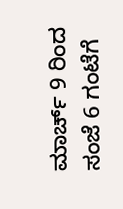ಮಾರ್ಚ್ 9 ರಿಂದ ಸಂಜೆ 6 ಗಂಟೆಗೆ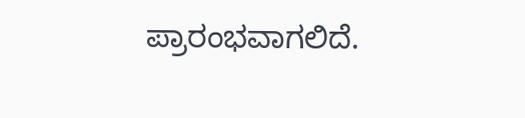ಪ್ರಾರಂಭವಾಗಲಿದೆ.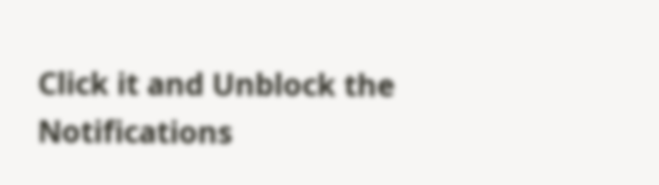Click it and Unblock the Notifications